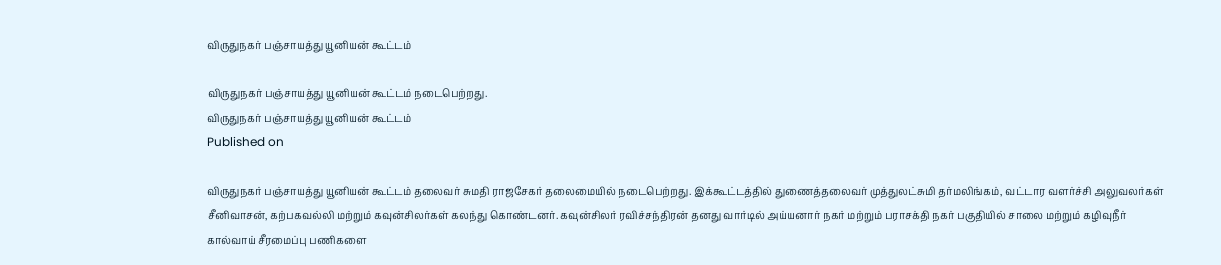விருதுநகர் பஞ்சாயத்து யூனியன் கூட்டம்

விருதுநகர் பஞ்சாயத்து யூனியன் கூட்டம் நடைபெற்றது.
விருதுநகர் பஞ்சாயத்து யூனியன் கூட்டம்
Published on

விருதுநகர் பஞ்சாயத்து யூனியன் கூட்டம் தலைவர் சுமதி ராஜசேகர் தலைமையில் நடைபெற்றது. இக்கூட்டத்தில் துணைத்தலைவர் முத்துலட்சுமி தர்மலிங்கம், வட்டார வளர்ச்சி அலுவலர்கள் சீனிவாசன், கற்பகவல்லி மற்றும் கவுன்சிலர்கள் கலந்து கொண்டனர். கவுன்சிலர் ரவிச்சந்திரன் தனது வார்டில் அய்யனார் நகர் மற்றும் பராசக்தி நகர் பகுதியில் சாலை மற்றும் கழிவுநீர் கால்வாய் சீரமைப்பு பணிகளை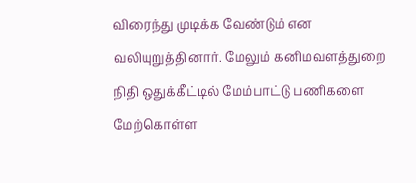விரைந்து முடிக்க வேண்டும் என வலியுறுத்தினார். மேலும் கனிமவளத்துறை நிதி ஒதுக்கீட்டில் மேம்பாட்டு பணிகளை மேற்கொள்ள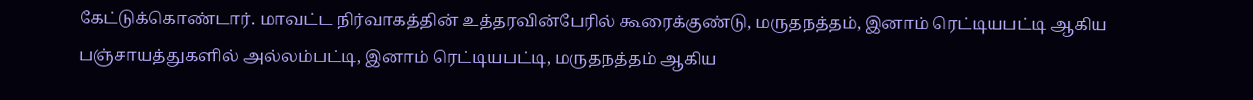கேட்டுக்கொண்டார். மாவட்ட நிர்வாகத்தின் உத்தரவின்பேரில் கூரைக்குண்டு, மருதநத்தம், இனாம் ரெட்டியபட்டி ஆகிய பஞ்சாயத்துகளில் அல்லம்பட்டி, இனாம் ரெட்டியபட்டி, மருதநத்தம் ஆகிய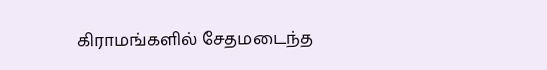கிராமங்களில் சேதமடைந்த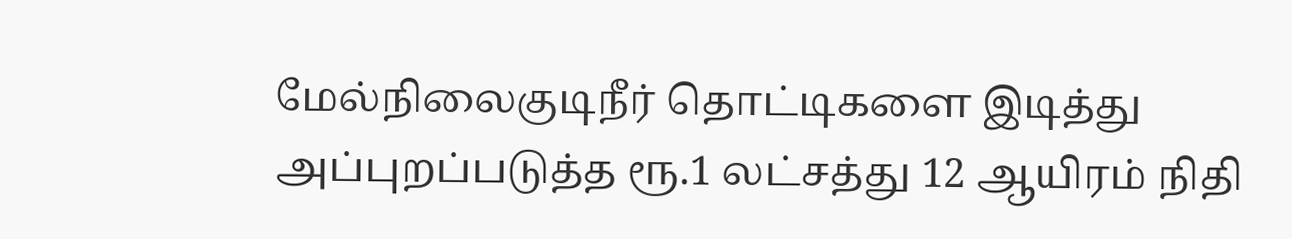மேல்நிலைகுடிநீர் தொட்டிகளை இடித்து அப்புறப்படுத்த ரூ.1 லட்சத்து 12 ஆயிரம் நிதி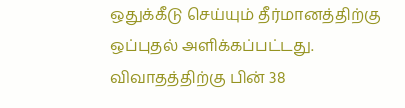ஒதுக்கீடு செய்யும் தீர்மானத்திற்கு ஒப்புதல் அளிக்கப்பட்டது. விவாதத்திற்கு பின் 38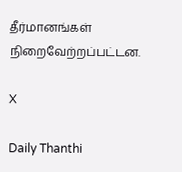தீர்மானங்கள் நிறைவேற்றப்பட்டன.

X

Daily Thanthi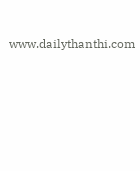www.dailythanthi.com